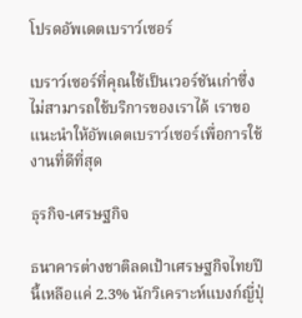โปรดอัพเดตเบราว์เซอร์

เบราว์เซอร์ที่คุณใช้เป็นเวอร์ชันเก่าซึ่งไม่สามารถใช้บริการของเราได้ เราขอแนะนำให้อัพเดตเบราว์เซอร์เพื่อการใช้งานที่ดีที่สุด

ธุรกิจ-เศรษฐกิจ

ธนาคารต่างชาติลดเป้าเศรษฐกิจไทยปีนี้เหลือแค่ 2.3% นักวิเคราะห์แบงก์ญี่ปุ่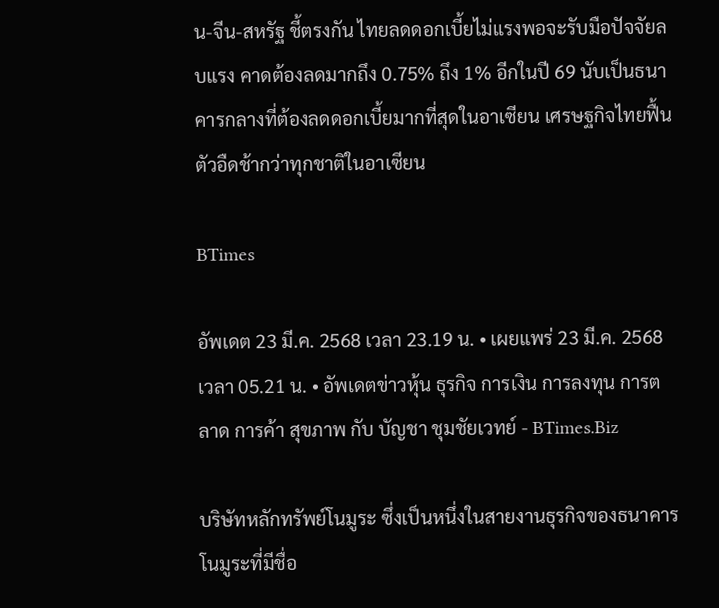น-จีน-สหรัฐ ชี้ตรงกัน ไทยลดดอกเบี้ยไม่แรงพอจะรับมือปัจจัยลบแรง คาดต้องลดมากถึง 0.75% ถึง 1% อีกในปี 69 นับเป็นธนาคารกลางที่ต้องลดดอกเบี้ยมากที่สุดในอาเซียน เศรษฐกิจไทยฟื้นตัวอืดช้ากว่าทุกชาติในอาเซียน

BTimes

อัพเดต 23 มี.ค. 2568 เวลา 23.19 น. • เผยแพร่ 23 มี.ค. 2568 เวลา 05.21 น. • อัพเดตข่าวหุ้น ธุรกิจ การเงิน การลงทุน การตลาด การค้า สุขภาพ กับ บัญชา ชุมชัยเวทย์ - BTimes.Biz

บริษัทหลักทรัพย์โนมูระ ซึ่งเป็นหนึ่งในสายงานธุรกิจของธนาคารโนมูระที่มีชื่อ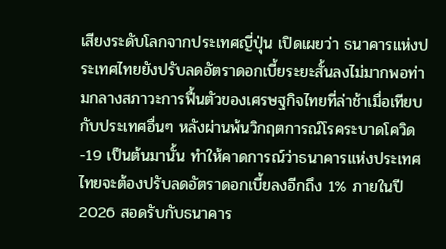เสียงระดับโลกจากประเทศญี่ปุ่น เปิดเผยว่า ธนาคารแห่งประเทศไทยยังปรับลดอัตราดอกเบี้ยระยะสั้นลงไม่มากพอท่ามกลางสภาวะการฟื้นตัวของเศรษฐกิจไทยที่ล่าช้าเมื่อเทียบกับประเทศอื่นๆ หลังผ่านพ้นวิกฤตการณ์โรคระบาดโควิด-19 เป็นต้นมานั้น ทำให้คาดการณ์ว่าธนาคารแห่งประเทศไทยจะต้องปรับลดอัตราดอกเบี้ยลงอีกถึง 1% ภายในปี 2026 สอดรับกับธนาคาร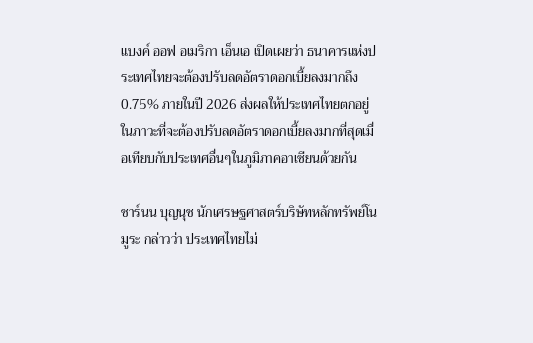แบงค์ ออฟ อเมริกา เอ็นเอ เปิดเผยว่า ธนาคารแห่งประเทศไทยจะต้องปรับลดอัตราดอกเบี้ยลงมากถึง 0.75% ภายในปี 2026 ส่งผลให้ประเทศไทยตกอยู่ในภาวะที่จะต้องปรับลดอัตราดอกเบี้ยลงมากที่สุดเมื่อเทียบกับประเทศอื่นๆในภูมิภาคอาเซียนด้วยกัน

ชาร์นน บุญนุช นักเศรษฐศาสตร์บริษัทหลักทรัพย์โนมูระ กล่าวว่า ประเทศไทยไม่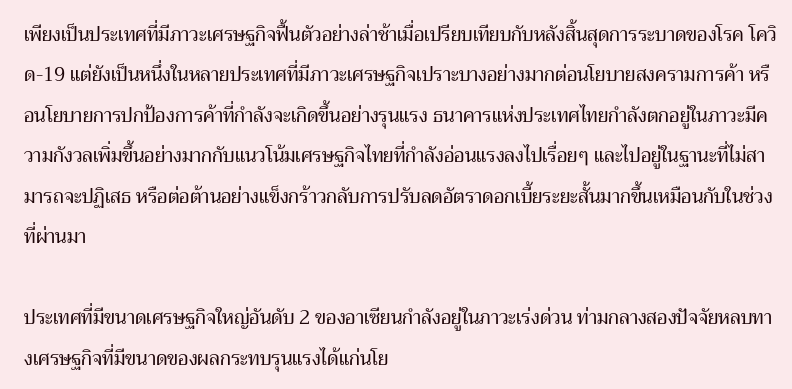เพียงเป็นประเทศที่มีภาวะเศรษฐกิจฟื้นตัวอย่างล่าช้าเมื่อเปรียบเทียบกับหลังสิ้นสุดการระบาดของโรค โควิด-19 แต่ยังเป็นหนึ่งในหลายประเทศที่มีภาวะเศรษฐกิจเปราะบางอย่างมากต่อนโยบายสงครามการค้า หรือนโยบายการปกป้องการค้าที่กำลังจะเกิดขึ้นอย่างรุนแรง ธนาคารแห่งประเทศไทยกำลังตกอยู่ในภาวะมีความกังวลเพิ่มขึ้นอย่างมากกับแนวโน้มเศรษฐกิจไทยที่กำลังอ่อนแรงลงไปเรื่อยๆ และไปอยู่ในฐานะที่ไม่สามารถจะปฏิเสธ หรือต่อต้านอย่างแข็งกร้าวกลับการปรับลดอัตราดอกเบี้ยระยะสั้นมากขึ้นเหมือนกับในช่วงที่ผ่านมา

ประเทศที่มีขนาดเศรษฐกิจใหญ่อันดับ 2 ของอาเซียนกำลังอยู่ในภาวะเร่งด่วน ท่ามกลางสองปัจจัยหลบทางเศรษฐกิจที่มีขนาดของผลกระทบรุนแรงได้แก่นโย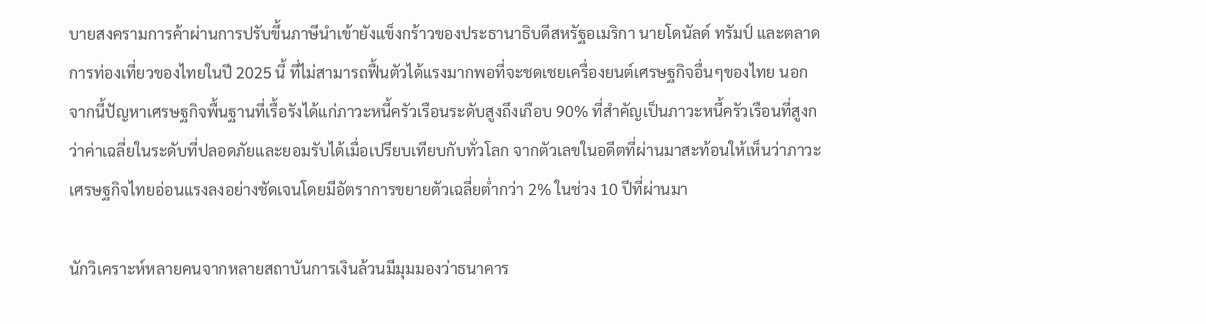บายสงครามการค้าผ่านการปรับขึ้นภาษีนำเข้ายังแข็งกร้าวของประธานาธิบดีสหรัฐอเมริกา นายโดนัลด์ ทรัมป์ และตลาดการท่องเที่ยวของไทยในปี 2025 นี้ ที่ไม่สามารถฟื้นตัวได้แรงมากพอที่จะชดเชยเครื่องยนต์เศรษฐกิจอื่นๆของไทย นอกจากนี้ปัญหาเศรษฐกิจพื้นฐานที่เรื้อรังได้แก่ภาวะหนี้ครัวเรือนระดับสูงถึงเกือบ 90% ที่สำคัญเป็นภาวะหนี้ครัวเรือนที่สูงกว่าค่าเฉลี่ยในระดับที่ปลอดภัยและยอมรับได้เมื่อเปรียบเทียบกับทั่วโลก จากตัวเลขในอดีตที่ผ่านมาสะท้อนให้เห็นว่าภาวะเศรษฐกิจไทยอ่อนแรงลงอย่างชัดเจนโดยมีอัตราการขยายตัวเฉลี่ยต่ำกว่า 2% ในช่วง 10 ปีที่ผ่านมา

นักวิเคราะห์หลายคนจากหลายสถาบันการเงินล้วนมีมุมมองว่าธนาคาร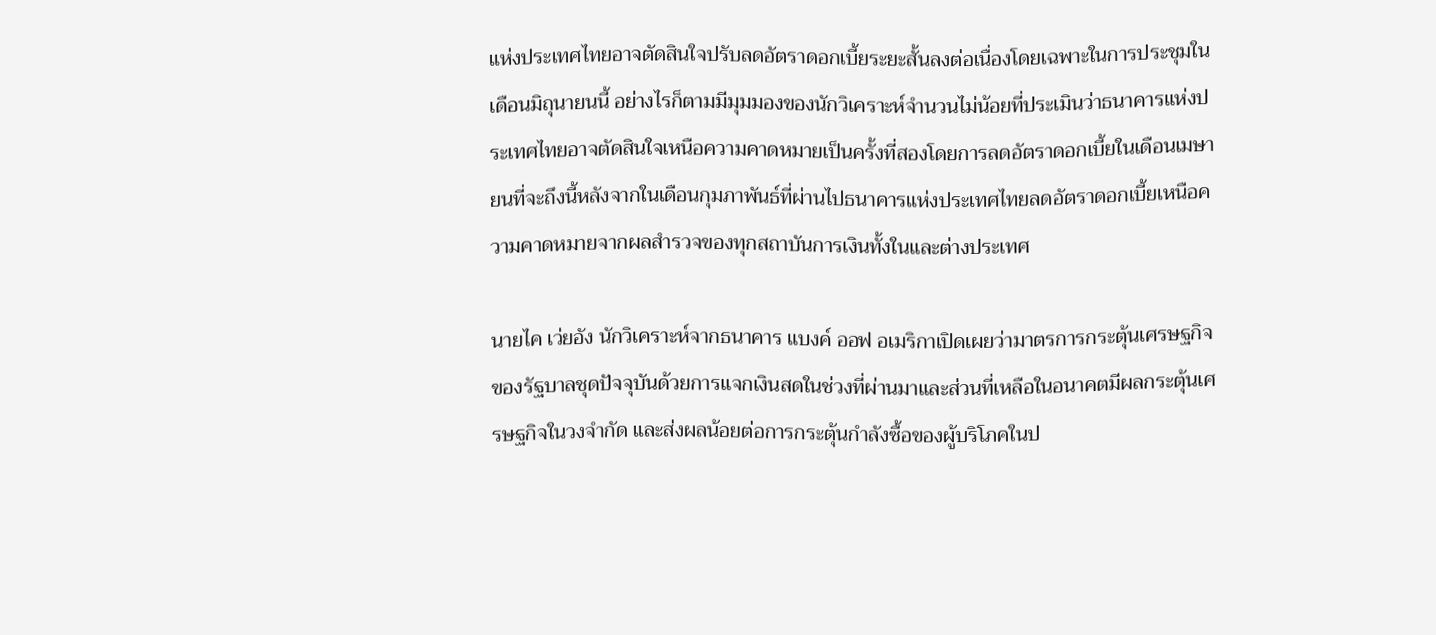แห่งประเทศไทยอาจตัดสินใจปรับลดอัตราดอกเบี้ยระยะสั้นลงต่อเนื่องโดยเฉพาะในการประชุมในเดือนมิถุนายนนี้ อย่างไรก็ตามมีมุมมองของนักวิเคราะห์จำนวนไม่น้อยที่ประเมินว่าธนาคารแห่งประเทศไทยอาจตัดสินใจเหนือความคาดหมายเป็นครั้งที่สองโดยการลดอัตราดอกเบี้ยในเดือนเมษายนที่จะถึงนี้หลังจากในเดือนกุมภาพันธ์ที่ผ่านไปธนาคารแห่งประเทศไทยลดอัตราดอกเบี้ยเหนือความคาดหมายจากผลสำรวจของทุกสถาบันการเงินทั้งในและต่างประเทศ

นายไค เว่ยอัง นักวิเคราะห์จากธนาคาร แบงค์ ออฟ อเมริกาเปิดเผยว่ามาตรการกระตุ้นเศรษฐกิจของรัฐบาลชุดปัจจุบันด้วยการแจกเงินสดในช่วงที่ผ่านมาและส่วนที่เหลือในอนาคตมีผลกระตุ้นเศรษฐกิจในวงจำกัด และส่งผลน้อยต่อการกระตุ้นกำลังซื้อของผู้บริโภคในป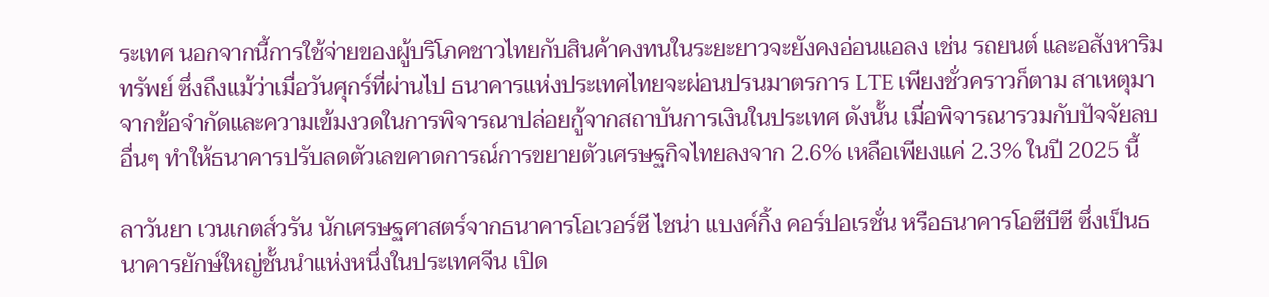ระเทศ นอกจากนี้การใช้จ่ายของผู้บริโภคชาวไทยกับสินค้าคงทนในระยะยาวจะยังคงอ่อนแอลง เช่น รถยนต์ และอสังหาริมทรัพย์ ซึ่งถึงแม้ว่าเมื่อวันศุกร์ที่ผ่านไป ธนาคารแห่งประเทศไทยจะผ่อนปรนมาตรการ LTE เพียงชั่วคราวก็ตาม สาเหตุมาจากข้อจำกัดและความเข้มงวดในการพิจารณาปล่อยกู้จากสถาบันการเงินในประเทศ ดังนั้น เมื่อพิจารณารวมกับปัจจัยลบอื่นๆ ทำให้ธนาคารปรับลดตัวเลขคาดการณ์การขยายตัวเศรษฐกิจไทยลงจาก 2.6% เหลือเพียงแค่ 2.3% ในปี 2025 นี้

ลาวันยา เวนเกตส์วรัน นักเศรษฐศาสตร์จากธนาคารโอเวอร์ซี ไชน่า แบงค์กิ้ง คอร์ปอเรชั่น หรือธนาคารโอซีบีซี ซึ่งเป็นธนาคารยักษ์ใหญ่ชั้นนำแห่งหนึ่งในประเทศจีน เปิด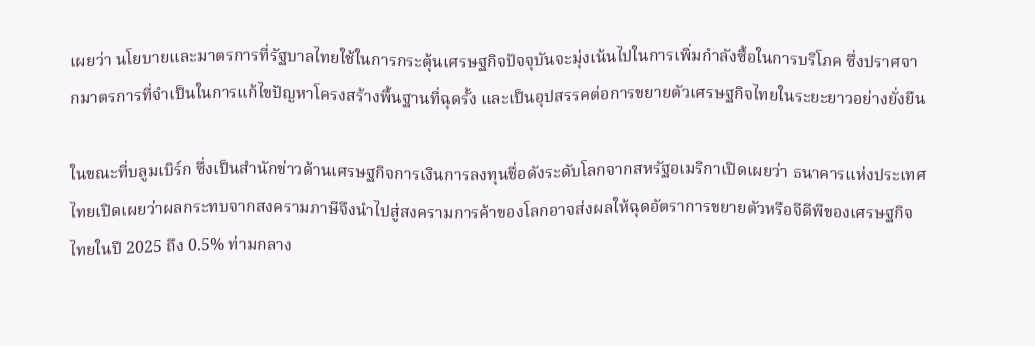เผยว่า นโยบายและมาตรการที่รัฐบาลไทยใช้ในการกระตุ้นเศรษฐกิจปัจจุบันจะมุ่งเน้นไปในการเพิ่มกำลังซื้อในการบริโภค ซึ่งปราศจากมาตรการที่จำเป็นในการแก้ไขปัญหาโครงสร้างพื้นฐานที่ฉุดรั้ง และเป็นอุปสรรคต่อการขยายตัวเศรษฐกิจไทยในระยะยาวอย่างยั่งยืน

ในขณะที่บลูมเบิร์ก ซึ่งเป็นสำนักข่าวด้านเศรษฐกิจการเงินการลงทุนชื่อดังระดับโลกจากสหรัฐอเมริกาเปิดเผยว่า ธนาคารแห่งประเทศไทยเปิดเผยว่าผลกระทบจากสงครามภาษีจึงนำไปสู่สงครามการค้าของโลกอาจส่งผลให้ฉุดอัตราการขยายตัวหรือจีดีพีของเศรษฐกิจไทยในปี 2025 ถึง 0.5% ท่ามกลาง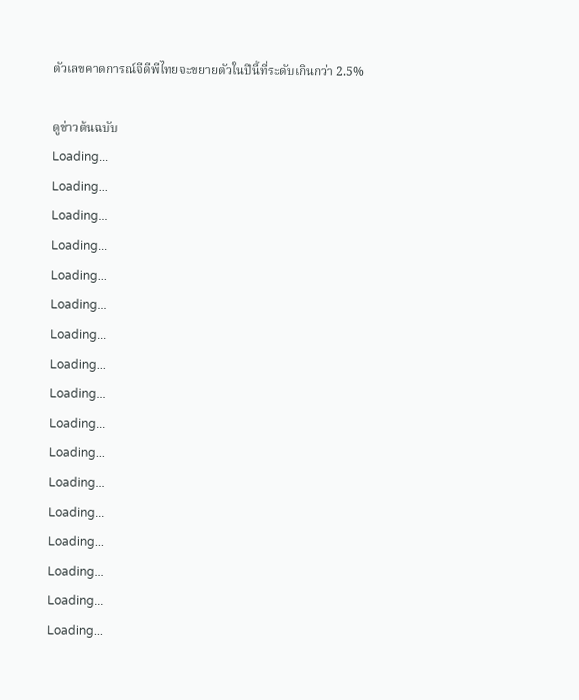ตัวเลขคาดการณ์จีดีพีไทยจะขยายตัวในปีนี้ที่ระดับเกินกว่า 2.5%

ดูข่าวต้นฉบับ
Loading...
Loading...
Loading...
Loading...
Loading...
Loading...
Loading...
Loading...
Loading...
Loading...
Loading...
Loading...
Loading...
Loading...
Loading...
Loading...
Loading...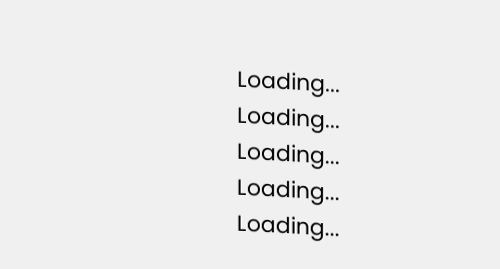Loading...
Loading...
Loading...
Loading...
Loading...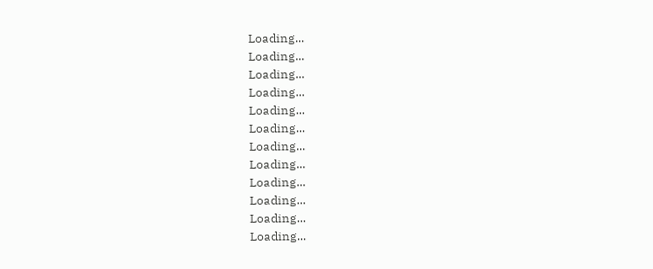Loading...
Loading...
Loading...
Loading...
Loading...
Loading...
Loading...
Loading...
Loading...
Loading...
Loading...
Loading...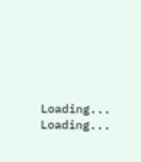Loading...
Loading...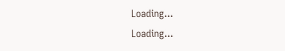Loading...
Loading...